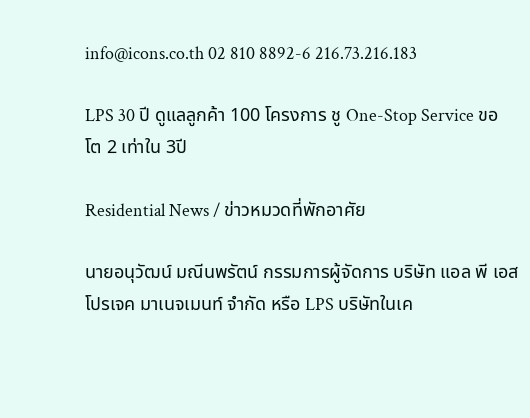info@icons.co.th 02 810 8892-6 216.73.216.183

LPS 30 ปี ดูแลลูกค้า 100 โครงการ ชู One-Stop Service ขอโต 2 เท่าใน 3ปี

Residential News / ข่าวหมวดที่พักอาศัย

นายอนุวัฒน์ มณีนพรัตน์ กรรมการผู้จัดการ บริษัท แอล พี เอส โปรเจค มาเนจเมนท์ จำกัด หรือ LPS บริษัทในเค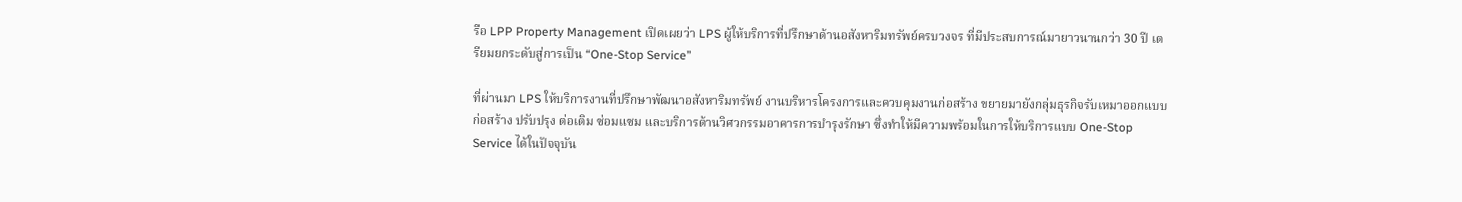รือ LPP Property Management เปิดเผยว่า LPS ผู้ให้บริการที่ปรึกษาด้านอสังหาริมทรัพย์ครบวงจร ที่มีประสบการณ์มายาวนานกว่า 30 ปี เตรียมยกระดับสู่การเป็น “One-Stop Service”

ที่ผ่านมา LPS ให้บริการงานที่ปรึกษาพัฒนาอสังหาริมทรัพย์ งานบริหารโครงการและควบคุมงานก่อสร้าง ขยายมายังกลุ่มธุรกิจรับเหมาออกแบบ ก่อสร้าง ปรับปรุง ต่อเติม ซ่อมแซม และบริการด้านวิศวกรรมอาคารการบำรุงรักษา ซึ่งทำให้มีความพร้อมในการให้บริการแบบ One-Stop Service ได้ในปัจจุบัน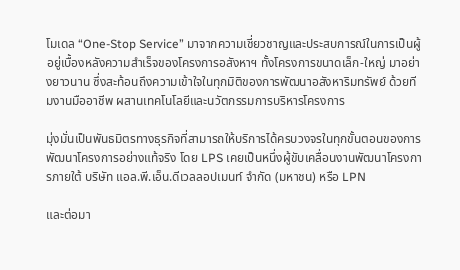โมเดล “One-Stop Service” มาจากความเชี่ยวชาญและประสบการณ์ในการเป็นผู้อยู่เบื้องหลังความสำเร็จของโครงการอสังหาฯ ทั้งโครงการขนาดเล็ก-ใหญ่ มาอย่างยาวนาน ซึ่งสะท้อนถึงความเข้าใจในทุกมิติของการพัฒนาอสังหาริมทรัพย์ ด้วยทีมงานมืออาชีพ ผสานเทคโนโลยีและนวัตกรรมการบริหารโครงการ

มุ่งมั่นเป็นพันธมิตรทางธุรกิจที่สามารถให้บริการได้ครบวงจรในทุกขั้นตอนของการพัฒนาโครงการอย่างแท้จริง โดย LPS เคยเป็นหนึ่งผู้ขับเคลื่อนงานพัฒนาโครงการภายใต้ บริษัท แอล.พี.เอ็น.ดีเวลลอปเมนท์ จำกัด (มหาชน) หรือ LPN

และต่อมา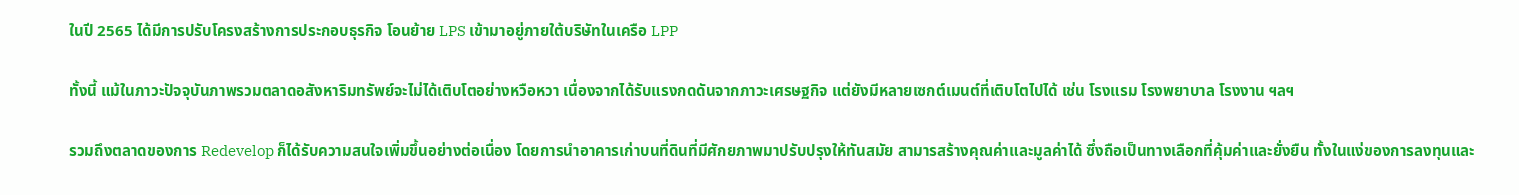ในปี 2565 ได้มีการปรับโครงสร้างการประกอบธุรกิจ โอนย้าย LPS เข้ามาอยู่ภายใต้บริษัทในเครือ LPP

ทั้งนี้ แม้ในภาวะปัจจุบันภาพรวมตลาดอสังหาริมทรัพย์จะไม่ได้เติบโตอย่างหวือหวา เนื่องจากได้รับแรงกดดันจากภาวะเศรษฐกิจ แต่ยังมีหลายเซกต์เมนต์ที่เติบโตไปได้ เช่น โรงแรม โรงพยาบาล โรงงาน ฯลฯ

รวมถึงตลาดของการ Redevelop ก็ได้รับความสนใจเพิ่มขึ้นอย่างต่อเนื่อง โดยการนำอาคารเก่าบนที่ดินที่มีศักยภาพมาปรับปรุงให้ทันสมัย สามารสร้างคุณค่าและมูลค่าได้ ซึ่งถือเป็นทางเลือกที่คุ้มค่าและยั่งยืน ทั้งในแง่ของการลงทุนและ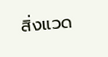สิ่งแวด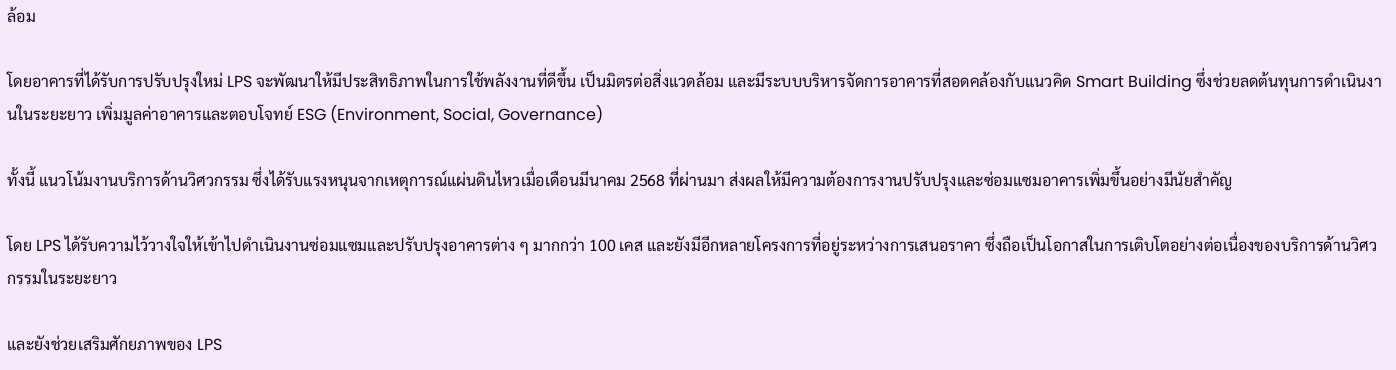ล้อม

โดยอาคารที่ได้รับการปรับปรุงใหม่ LPS จะพัฒนาให้มีประสิทธิภาพในการใช้พลังงานที่ดีขึ้น เป็นมิตรต่อสิ่งแวดล้อม และมีระบบบริหารจัดการอาคารที่สอดคล้องกับแนวคิด Smart Building ซึ่งช่วยลดต้นทุนการดำเนินงานในระยะยาว เพิ่มมูลค่าอาคารและตอบโจทย์ ESG (Environment, Social, Governance)

ทั้งนี้ แนวโน้มงานบริการด้านวิศวกรรม ซึ่งได้รับแรงหนุนจากเหตุการณ์แผ่นดินไหวเมื่อเดือนมีนาคม 2568 ที่ผ่านมา ส่งผลให้มีความต้องการงานปรับปรุงและซ่อมแซมอาคารเพิ่มขึ้นอย่างมีนัยสำคัญ

โดย LPS ได้รับความไว้วางใจให้เข้าไปดำเนินงานซ่อมแซมและปรับปรุงอาคารต่าง ๆ มากกว่า 100 เคส และยังมีอีกหลายโครงการที่อยู่ระหว่างการเสนอราคา ซึ่งถือเป็นโอกาสในการเติบโตอย่างต่อเนื่องของบริการด้านวิศวกรรมในระยะยาว

และยังช่วยเสริมศักยภาพของ LPS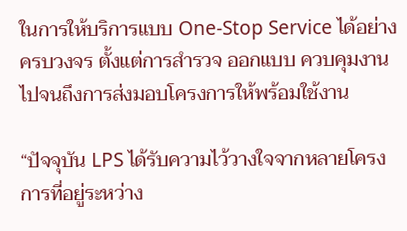ในการให้บริการแบบ One-Stop Service ได้อย่างครบวงจร ตั้งแต่การสำรวจ ออกแบบ ควบคุมงาน ไปจนถึงการส่งมอบโครงการให้พร้อมใช้งาน

“ปัจจุบัน LPS ได้รับความไว้วางใจจากหลายโครงการที่อยู่ระหว่าง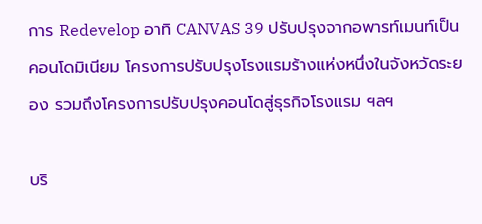การ Redevelop อาทิ CANVAS 39 ปรับปรุงจากอพารท์เมนท์เป็นคอนโดมิเนียม โครงการปรับปรุงโรงแรมร้างแห่งหนึ่งในจังหวัดระยอง รวมถึงโครงการปรับปรุงคอนโดสู่ธุรกิจโรงแรม ฯลฯ

บริ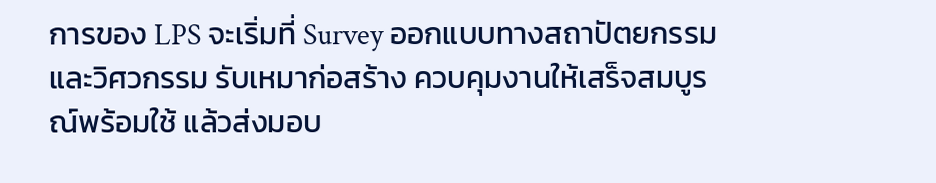การของ LPS จะเริ่มที่ Survey ออกแบบทางสถาปัตยกรรมและวิศวกรรม รับเหมาก่อสร้าง ควบคุมงานให้เสร็จสมบูรณ์พร้อมใช้ แล้วส่งมอบ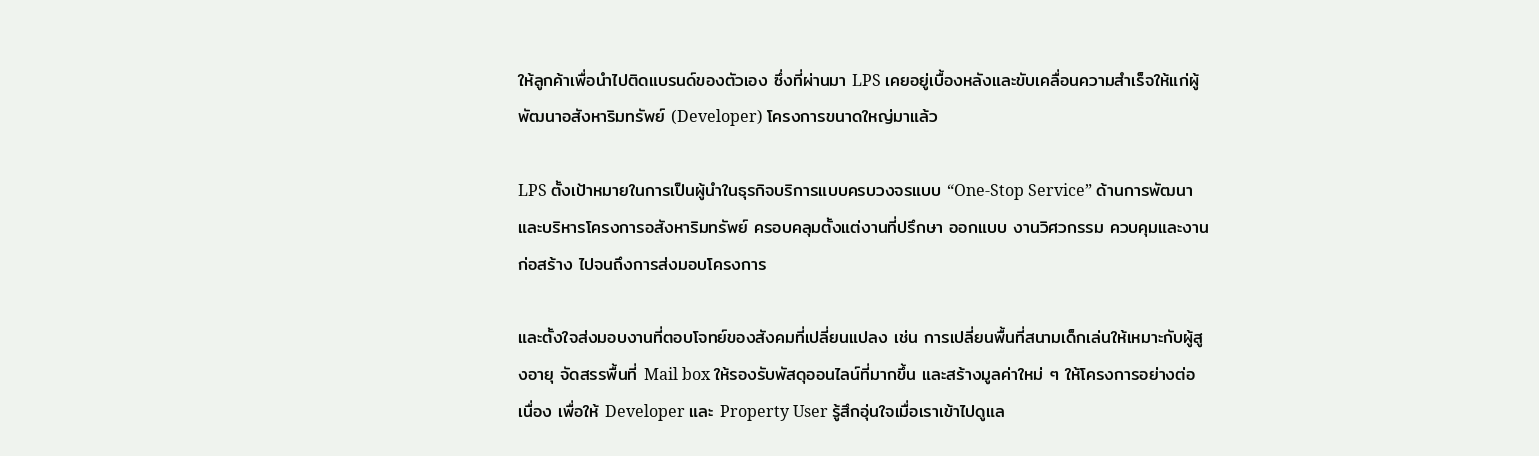ให้ลูกค้าเพื่อนำไปติดแบรนด์ของตัวเอง ซึ่งที่ผ่านมา LPS เคยอยู่เบื้องหลังและขับเคลื่อนความสำเร็จให้แก่ผู้พัฒนาอสังหาริมทรัพย์ (Developer) โครงการขนาดใหญ่มาแล้ว

LPS ตั้งเป้าหมายในการเป็นผู้นำในธุรกิจบริการแบบครบวงจรแบบ “One-Stop Service” ด้านการพัฒนาและบริหารโครงการอสังหาริมทรัพย์ ครอบคลุมตั้งแต่งานที่ปรึกษา ออกแบบ งานวิศวกรรม ควบคุมและงานก่อสร้าง ไปจนถึงการส่งมอบโครงการ

และตั้งใจส่งมอบงานที่ตอบโจทย์ของสังคมที่เปลี่ยนแปลง เช่น การเปลี่ยนพื้นที่สนามเด็กเล่นให้เหมาะกับผู้สูงอายุ จัดสรรพื้นที่ Mail box ให้รองรับพัสดุออนไลน์ที่มากขึ้น และสร้างมูลค่าใหม่ ๆ ให้โครงการอย่างต่อเนื่อง เพื่อให้ Developer และ Property User รู้สึกอุ่นใจเมื่อเราเข้าไปดูแล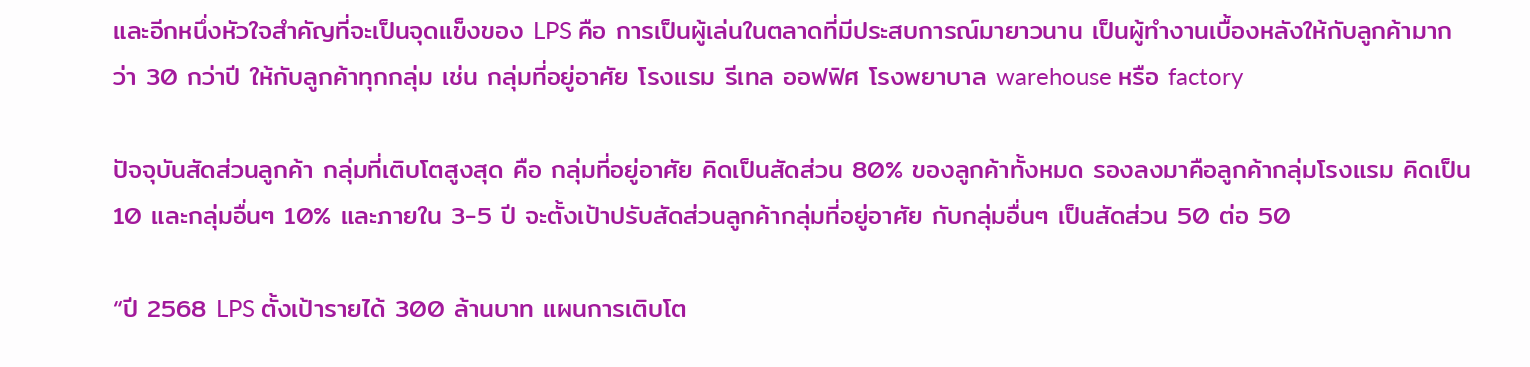และอีกหนึ่งหัวใจสำคัญที่จะเป็นจุดแข็งของ LPS คือ การเป็นผู้เล่นในตลาดที่มีประสบการณ์มายาวนาน เป็นผู้ทำงานเบื้องหลังให้กับลูกค้ามากว่า 30 กว่าปี ให้กับลูกค้าทุกกลุ่ม เช่น กลุ่มที่อยู่อาศัย โรงแรม รีเทล ออฟฟิศ โรงพยาบาล warehouse หรือ factory

ปัจจุบันสัดส่วนลูกค้า กลุ่มที่เติบโตสูงสุด คือ กลุ่มที่อยู่อาศัย คิดเป็นสัดส่วน 80% ของลูกค้าทั้งหมด รองลงมาคือลูกค้ากลุ่มโรงแรม คิดเป็น 10 และกลุ่มอื่นๆ 10% และภายใน 3-5 ปี จะตั้งเป้าปรับสัดส่วนลูกค้ากลุ่มที่อยู่อาศัย กับกลุ่มอื่นๆ เป็นสัดส่วน 50 ต่อ 50

“ปี 2568 LPS ตั้งเป้ารายได้ 300 ล้านบาท แผนการเติบโต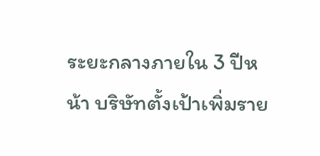ระยะกลางภายใน 3 ปีหน้า บริษัทตั้งเป้าเพิ่มราย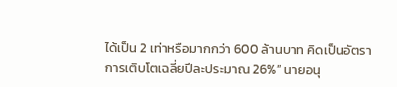ได้เป็น 2 เท่าหรือมากกว่า 600 ล้านบาท คิดเป็นอัตราการเติบโตเฉลี่ยปีละประมาณ 26%” นายอนุ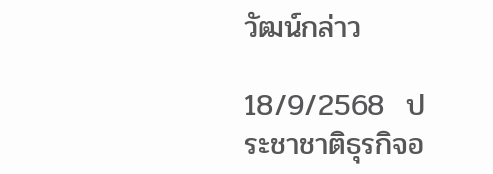วัฒน์กล่าว

18/9/2568  ประชาชาติธุรกิจอ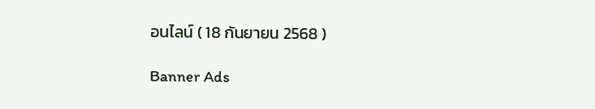อนไลน์ ( 18 กันยายน 2568 )

Banner Ads